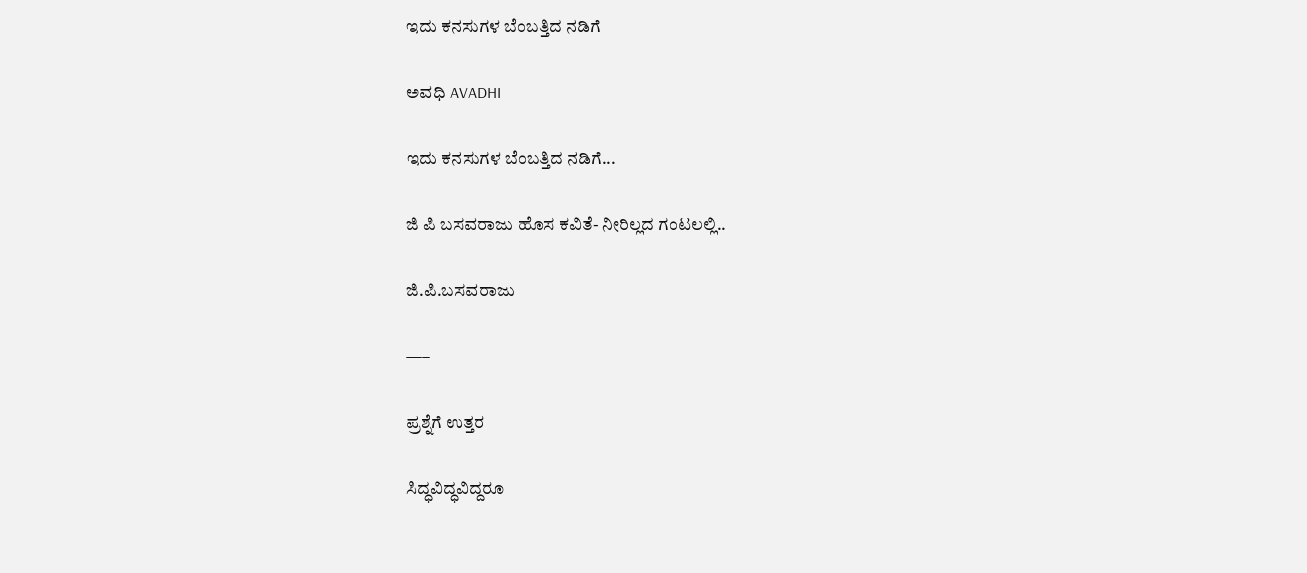ಇದು ಕನಸುಗಳ ಬೆಂಬತ್ತಿದ ನಡಿಗೆ‍

ಅವಧಿ AVADHI

ಇದು ಕನಸುಗಳ ಬೆಂಬತ್ತಿದ ನಡಿಗೆ...

ಜಿ ಪಿ ಬಸವರಾಜು ಹೊಸ ಕವಿತೆ- ನೀರಿಲ್ಲದ ಗಂಟಲಲ್ಲಿ..

ಜಿ.ಪಿ.ಬಸವರಾಜು

—–

ಪ್ರಶ್ನೆಗೆ ಉತ್ತರ

ಸಿದ್ಧವಿದ್ಧವಿದ್ದರೂ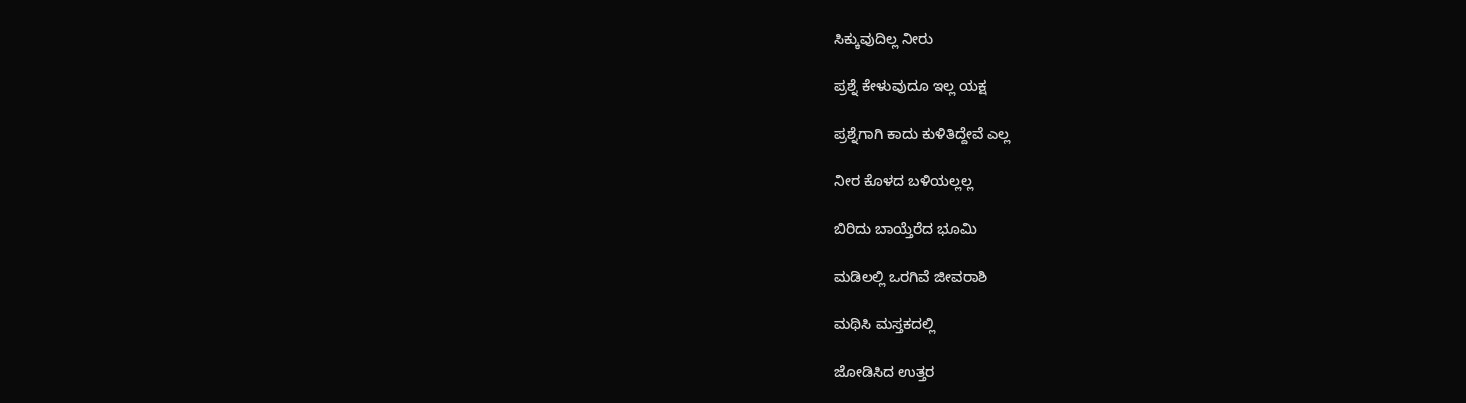ಸಿಕ್ಕುವುದಿಲ್ಲ ನೀರು

ಪ್ರಶ್ನೆ ಕೇಳುವುದೂ ಇಲ್ಲ ಯಕ್ಷ

ಪ್ರಶ್ನೆಗಾಗಿ ಕಾದು ಕುಳಿತಿದ್ದೇವೆ ಎಲ್ಲ

ನೀರ ಕೊಳದ ಬಳಿಯಲ್ಲಲ್ಲ

ಬಿರಿದು ಬಾಯ್ತೆರೆದ ಭೂಮಿ

ಮಡಿಲಲ್ಲಿ ಒರಗಿವೆ ಜೀವರಾಶಿ

ಮಥಿಸಿ ಮಸ್ತಕದಲ್ಲಿ

ಜೋಡಿಸಿದ ಉತ್ತರ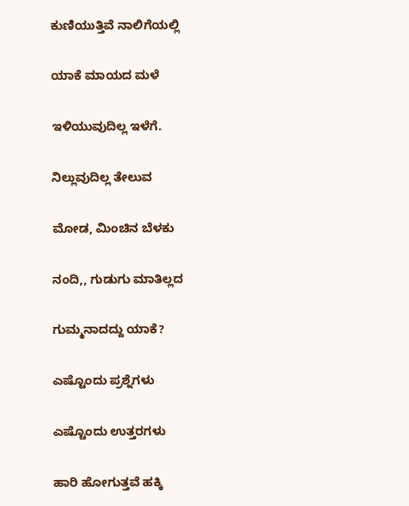ಕುಣಿಯುತ್ತಿವೆ ನಾಲಿಗೆಯಲ್ಲಿ

ಯಾಕೆ ಮಾಯದ ಮಳೆ

ಇಳಿಯುವುದಿಲ್ಲ ಇಳೆಗೆ.

ನಿಲ್ಲುವುದಿಲ್ಲ ತೇಲುವ

ಮೋಡ, ಮಿಂಚಿನ ಬೆಳಕು

ನಂದಿ,, ಗುಡುಗು ಮಾತಿಲ್ಲದ

ಗುಮ್ಮನಾದದ್ದು ಯಾಕೆ?

ಎಷ್ಟೊಂದು ಪ್ರಶ್ನೆಗಳು

ಎಷ್ಟೊಂದು ಉತ್ತರಗಳು

ಹಾರಿ ಹೋಗುತ್ತವೆ ಹಕ್ಕಿ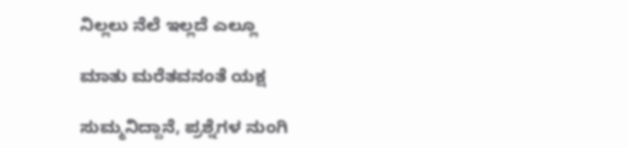ನಿಲ್ಲಲು ನೆಲೆ ಇಲ್ಲದೆ ಎಲ್ಲೂ

ಮಾತು ಮರೆತವನಂತೆ ಯಕ್ಷ

ಸುಮ್ಮನಿದ್ದಾನೆ, ಪ್ರಶ್ನೆಗಳ ನುಂಗಿ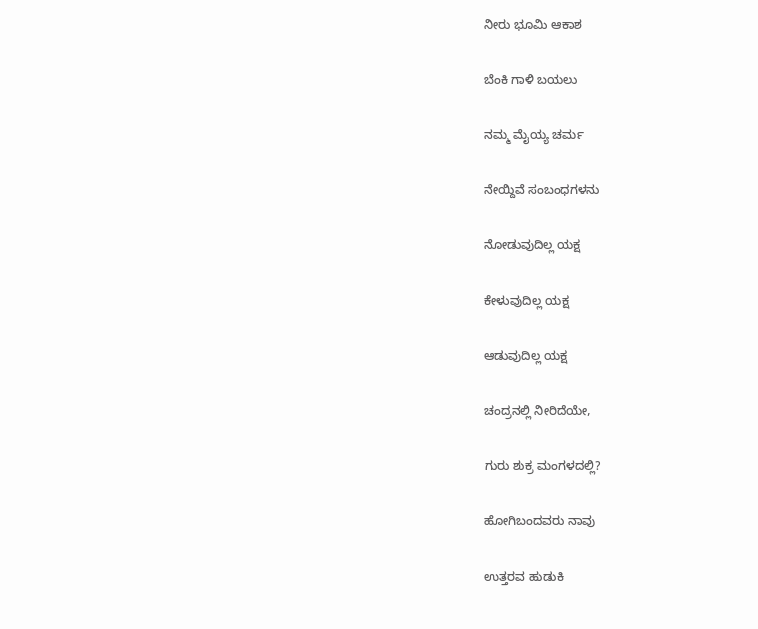ನೀರು ಭೂಮಿ ಆಕಾಶ

ಬೆಂಕಿ ಗಾಳಿ ಬಯಲು

ನಮ್ಮ ಮೈಯ್ಯ ಚರ್ಮ

ನೇಯ್ದಿವೆ ಸಂಬಂಧಗಳನು

ನೋಡುವುದಿಲ್ಲ ಯಕ್ಷ

ಕೇಳುವುದಿಲ್ಲ ಯಕ್ಷ

ಆಡುವುದಿಲ್ಲ ಯಕ್ಷ

ಚಂದ್ರನಲ್ಲಿ ನೀರಿದೆಯೇ,

ಗುರು ಶುಕ್ರ ಮಂಗಳದಲ್ಲಿ?

ಹೋಗಿಬಂದವರು ನಾವು

ಉತ್ತರವ ಹುಡುಕಿ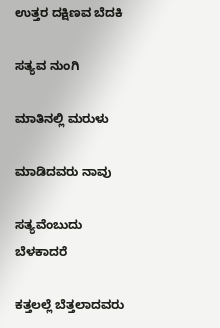ಉತ್ತರ ದಕ್ಷಿಣವ ಬೆದಕಿ

ಸತ್ಯವ ನುಂಗಿ

ಮಾತಿನಲ್ಲಿ ಮರುಳು

ಮಾಡಿದವರು ನಾವು

ಸತ್ಯವೆಂಬುದು ಬೆಳಕಾದರೆ

ಕತ್ತಲಲ್ಲೆ ಬೆತ್ತಲಾದವರು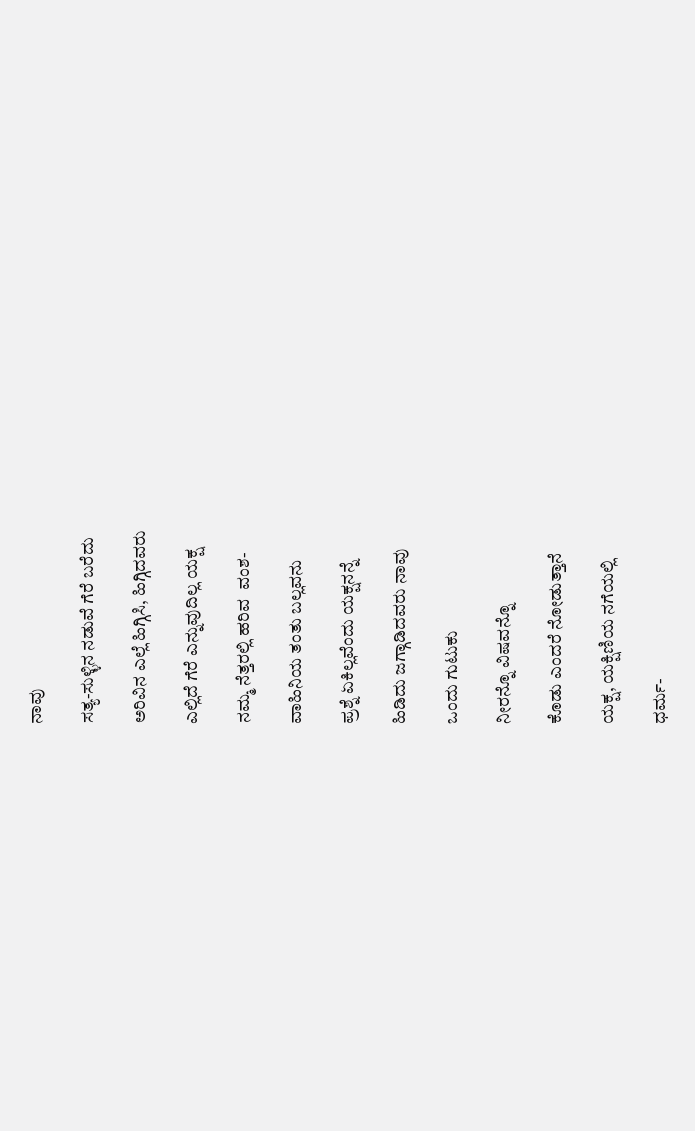ನಾವು

ಸತ್ಯ-ಸುಳ್ಳಿನ ನಡುವೆ ಗೆರೆ ಬರೆದು

ಅರಿವಿನ ಎಲ್ಲೆ ಹಿಗ್ಗಿಸಿ, ಹಿಗ್ಗಿದವರು

ಎಲ್ಲಿದೆ ಗೆರೆ ಎನ್ನುವುದಿಲ್ಲ ಯಕ್ಷ

ನಮ್ಮ ನೆತ್ತರಲ್ಲಿ ಹರಿವ  ವಂಶ-

ವಾಹಿನಿಯ ತಂತು ಬಲ್ಲವನು

ಪ್ರಶ್ನೆ ಏಕಿಲ್ಲವೆಂದು ಯಕ್ಷನನ್ನೆ

ಹಿಡಿದು ಜಗ್ಗಾಡಿದವರು ನಾವು

ಒಂದು ಗುಟುಕು

ನೀರನ್ನೊ ವಿಷವನ್ನೊ

ಕೊಡು ಎಂದರೆ ನೋಡುತ್ತಾನೆ

ಯಕ್ಷ, ಯಕ್ಷಿಣಿಯ ನಗೆಯಲ್ಲಿ

ಧರ್ಮ-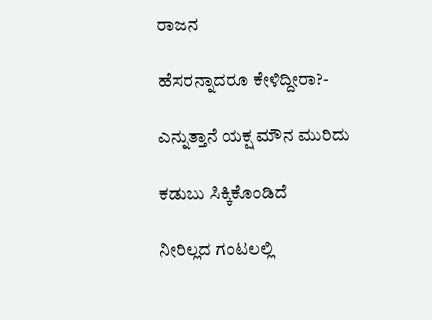ರಾಜನ

ಹೆಸರನ್ನಾದರೂ ಕೇಳಿದ್ದೀರಾ?-

ಎನ್ನುತ್ತಾನೆ ಯಕ್ಷ ಮೌನ ಮುರಿದು

ಕಡುಬು ಸಿಕ್ಕಿಕೊಂಡಿದೆ

ನೀರಿಲ್ಲದ ಗಂಟಲಲ್ಲಿ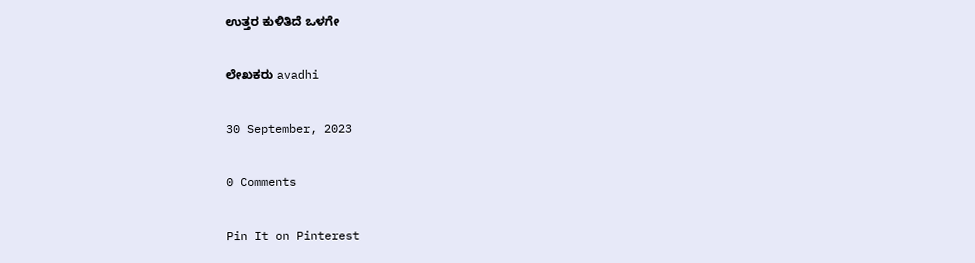ಉತ್ತರ ಕುಳಿತಿದೆ ಒಳಗೇ

ಲೇಖಕರು avadhi

30 September, 2023

0 Comments

Pin It on Pinterest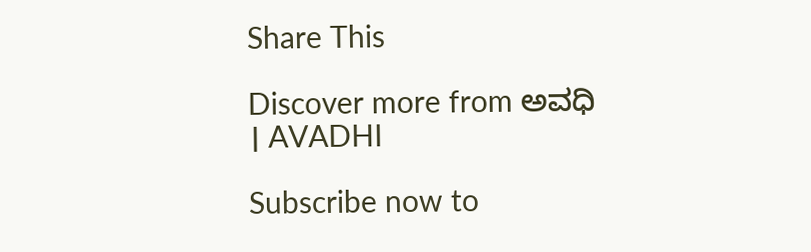Share This

Discover more from ಅವಧಿ । AVADHI

Subscribe now to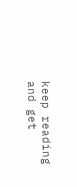keep reading and get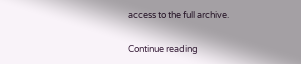access to the full archive.

Continue reading